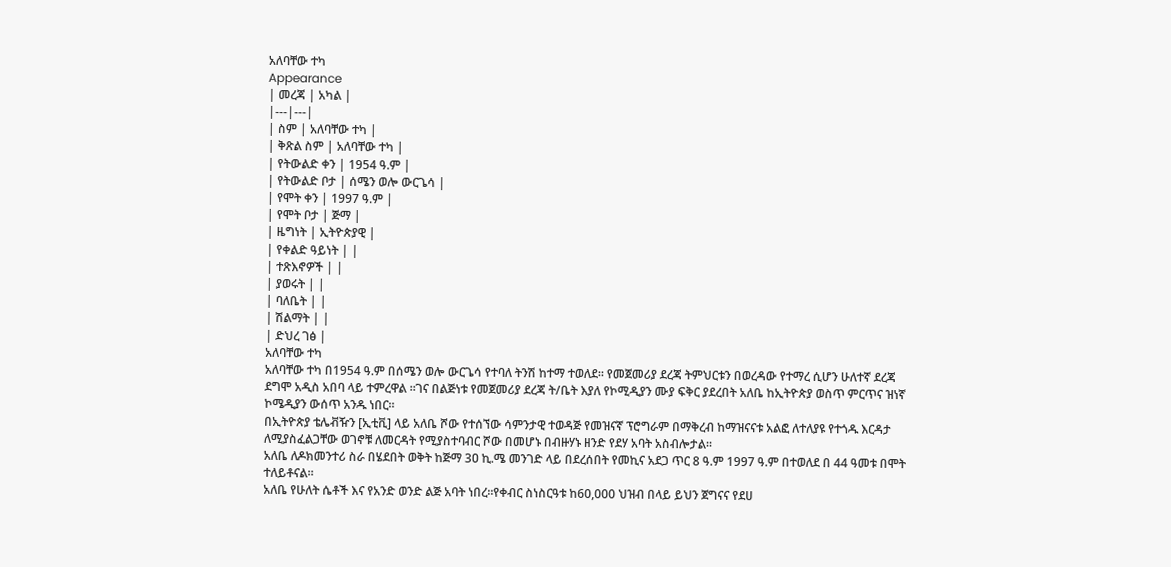አለባቸው ተካ
Appearance
| መረጃ | አካል |
|---|---|
| ስም | አለባቸው ተካ |
| ቅጽል ስም | አለባቸው ተካ |
| የትውልድ ቀን | 1954 ዓ.ም |
| የትውልድ ቦታ | ሰሜን ወሎ ውርጌሳ |
| የሞት ቀን | 1997 ዓ.ም |
| የሞት ቦታ | ጅማ |
| ዜግነት | ኢትዮጵያዊ |
| የቀልድ ዓይነት | |
| ተጽእኖዎች | |
| ያወሩት | |
| ባለቤት | |
| ሽልማት | |
| ድህረ ገፅ |
አለባቸው ተካ
አለባቸው ተካ በ1954 ዓ.ም በሰሜን ወሎ ውርጌሳ የተባለ ትንሽ ከተማ ተወለደ። የመጀመሪያ ደረጃ ትምህርቱን በወረዳው የተማረ ሲሆን ሁለተኛ ደረጃ ደግሞ አዲስ አበባ ላይ ተምረዋል ።ገና በልጅነቱ የመጀመሪያ ደረጃ ት/ቤት እያለ የኮሚዲያን ሙያ ፍቅር ያደረበት አለቤ ከኢትዮጵያ ወስጥ ምርጥና ዝነኛ ኮሜዲያን ውሰጥ አንዱ ነበር።
በኢትዮጵያ ቴሌቭዥን [ኢቲቪ] ላይ አለቤ ሾው የተሰኘው ሳምንታዊ ተወዳጅ የመዝናኛ ፕሮግራም በማቅረብ ከማዝናናቱ አልፎ ለተለያዩ የተጎዱ እርዳታ ለሚያስፈልጋቸው ወገኖቹ ለመርዳት የሚያስተባብር ሾው በመሆኑ በብዙሃኑ ዘንድ የደሃ አባት አስብሎታል።
አለቤ ለዶክመንተሪ ስራ በሄደበት ወቅት ከጅማ 3ዐ ኪ.ሜ መንገድ ላይ በደረሰበት የመኪና አደጋ ጥር 8 ዓ.ም 1997 ዓ.ም በተወለደ በ 44 ዓመቱ በሞት ተለይቶናል።
አለቤ የሁለት ሴቶች እና የአንድ ወንድ ልጅ አባት ነበረ።የቀብር ስነስርዓቱ ከ60,000 ህዝብ በላይ ይህን ጀግናና የደሀ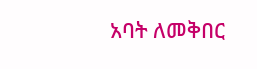አባት ለመቅበር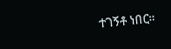ተገኝቶ ነበር።